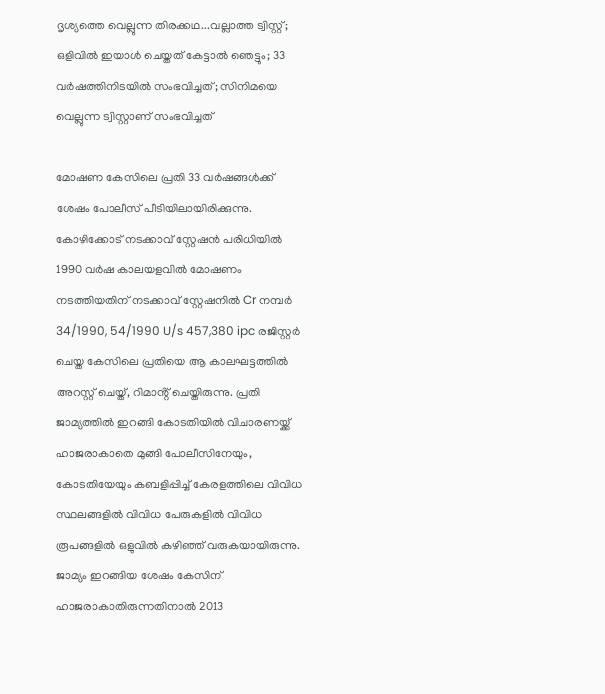ദൃശ്യത്തെ വെല്ലുന്ന തിരക്കഥ...വല്ലാത്ത ട്വിസ്റ്റ്; ഒളിവിൽ ഇയാൾ ചെയ്തത് കേട്ടാൽ ഞെട്ടും; 33 വർഷത്തിനിടയിൽ സംഭവിച്ചത്; സിനിമയെ വെല്ലുന്ന ട്വിസ്റ്റാണ് സംഭവിച്ചത്

മോഷണ കേസിലെ പ്രതി 33 വർഷങ്ങൾക്ക് ശേഷം പോലീസ് പീടിയിലായിരിക്കുന്നു. കോഴിക്കോട് നടക്കാവ് സ്റ്റേഷൻ പരിധിയിൽ 1990 വർഷ കാലയളവിൽ മോഷണം നടത്തിയതിന് നടക്കാവ് സ്റ്റേഷനിൽ Cr നമ്പർ 34/1990, 54/1990 U/s 457,380 ipc രജിസ്റ്റർ ചെയ്ത കേസിലെ പ്രതിയെ ആ കാലഘട്ടത്തിൽ അറസ്റ്റ് ചെയ്ത്, റിമാൻ്റ് ചെയ്തിരുന്നു. പ്രതി ജാമ്യത്തിൽ ഇറങ്ങി കോടതിയിൽ വിചാരണയ്ക്ക് ഹാജരാകാതെ മുങ്ങി പോലീസിനേയും, കോടതിയേയും കബളിപ്പിച്ച് കേരളത്തിലെ വിവിധ സ്ഥലങ്ങളിൽ വിവിധ പേരുകളിൽ വിവിധ രൂപങ്ങളിൽ ഒളുവിൽ കഴിഞ്ഞ് വരുകയായിരുന്നു.
ജാമ്യം ഇറങ്ങിയ ശേഷം കേസിന് ഹാജരാകാതിരുന്നതിനാൽ 2013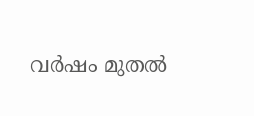വർഷം മുതൽ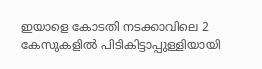ഇയാളെ കോടതി നടക്കാവിലെ 2 കേസുകളിൽ പിടികിട്ടാപ്പുള്ളിയായി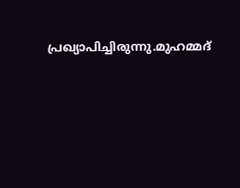പ്രഖ്യാപിച്ചിരുന്നു.മുഹമ്മദ്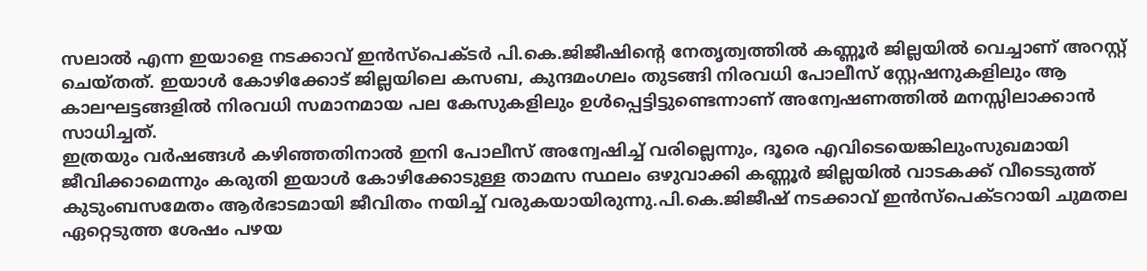സലാൽ എന്ന ഇയാളെ നടക്കാവ് ഇൻസ്പെക്ടർ പി.കെ.ജിജീഷിൻ്റെ നേതൃത്വത്തിൽ കണ്ണൂർ ജില്ലയിൽ വെച്ചാണ് അറസ്റ്റ് ചെയ്തത്. ഇയാൾ കോഴിക്കോട് ജില്ലയിലെ കസബ, കുന്ദമംഗലം തുടങ്ങി നിരവധി പോലീസ് സ്റ്റേഷനുകളിലും ആ കാലഘട്ടങ്ങളിൽ നിരവധി സമാനമായ പല കേസുകളിലും ഉൾപ്പെട്ടിട്ടുണ്ടെന്നാണ് അന്വേഷണത്തിൽ മനസ്സിലാക്കാൻ സാധിച്ചത്.
ഇത്രയും വർഷങ്ങൾ കഴിഞ്ഞതിനാൽ ഇനി പോലീസ് അന്വേഷിച്ച് വരില്ലെന്നും, ദൂരെ എവിടെയെങ്കിലുംസുഖമായി ജീവിക്കാമെന്നും കരുതി ഇയാൾ കോഴിക്കോടുള്ള താമസ സ്ഥലം ഒഴുവാക്കി കണ്ണൂർ ജില്ലയിൽ വാടകക്ക് വീടെടുത്ത് കുടുംബസമേതം ആർഭാടമായി ജീവിതം നയിച്ച് വരുകയായിരുന്നു.പി.കെ.ജിജീഷ് നടക്കാവ് ഇൻസ്പെക്ടറായി ചുമതല ഏറ്റെടുത്ത ശേഷം പഴയ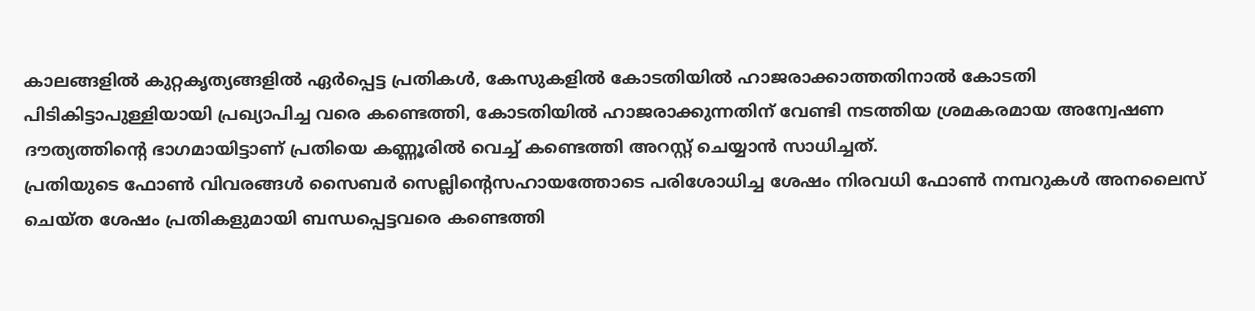കാലങ്ങളിൽ കുറ്റകൃത്യങ്ങളിൽ ഏർപ്പെട്ട പ്രതികൾ, കേസുകളിൽ കോടതിയിൽ ഹാജരാക്കാത്തതിനാൽ കോടതി പിടികിട്ടാപുള്ളിയായി പ്രഖ്യാപിച്ച വരെ കണ്ടെത്തി, കോടതിയിൽ ഹാജരാക്കുന്നതിന് വേണ്ടി നടത്തിയ ശ്രമകരമായ അന്വേഷണ ദൗത്യത്തിൻ്റെ ഭാഗമായിട്ടാണ് പ്രതിയെ കണ്ണൂരിൽ വെച്ച് കണ്ടെത്തി അറസ്റ്റ് ചെയ്യാൻ സാധിച്ചത്.
പ്രതിയുടെ ഫോൺ വിവരങ്ങൾ സൈബർ സെല്ലിൻ്റെസഹായത്തോടെ പരിശോധിച്ച ശേഷം നിരവധി ഫോൺ നമ്പറുകൾ അനലൈസ് ചെയ്ത ശേഷം പ്രതികളുമായി ബന്ധപ്പെട്ടവരെ കണ്ടെത്തി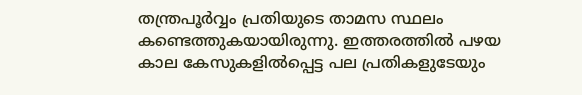തന്ത്രപൂർവ്വം പ്രതിയുടെ താമസ സ്ഥലം കണ്ടെത്തുകയായിരുന്നു. ഇത്തരത്തിൽ പഴയ കാല കേസുകളിൽപ്പെട്ട പല പ്രതികളുടേയും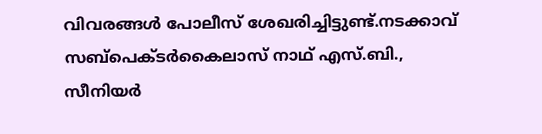വിവരങ്ങൾ പോലീസ് ശേഖരിച്ചിട്ടുണ്ട്.നടക്കാവ് സബ്പെക്ടർകൈലാസ് നാഥ് എസ്.ബി., സീനിയർ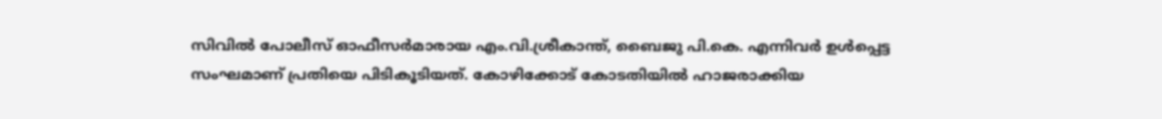സിവിൽ പോലീസ് ഓഫീസർമാരായ എം.വി.ശ്രീകാന്ത്, ബൈജു പി.കെ. എന്നിവർ ഉൾപ്പെട്ട സംഘമാണ് പ്രതിയെ പിടികൂടിയത്. കോഴിക്കോട് കോടതിയിൽ ഹാജരാക്കിയ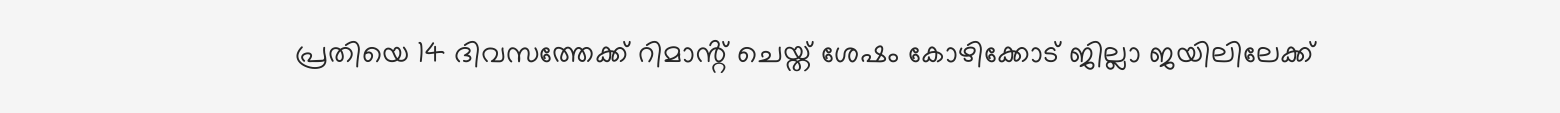പ്രതിയെ 14 ദിവസത്തേക്ക് റിമാൻ്റ് ചെയ്ത് ശേഷം കോഴിക്കോട് ജില്ലാ ജയിലിലേക്ക്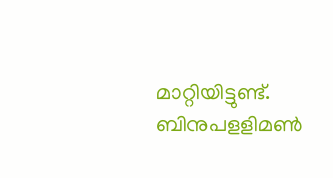മാറ്റിയിട്ടുണ്ട്.
ബിനുപളളിമൺ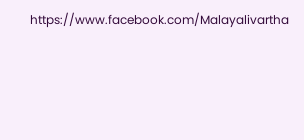https://www.facebook.com/Malayalivartha